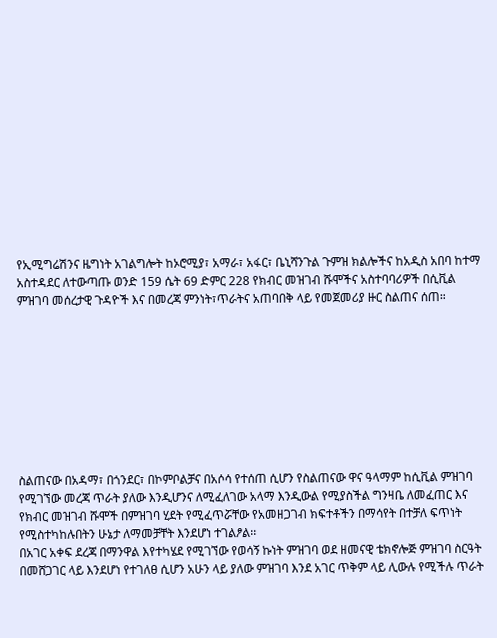የኢሚግሬሽንና ዜግነት አገልግሎት ከኦሮሚያ፣ አማራ፣ አፋር፣ ቤኒሻንጉል ጉምዝ ክልሎችና ከአዲስ አበባ ከተማ አስተዳደር ለተውጣጡ ወንድ 159 ሴት 69 ድምር 228 የክብር መዝገብ ሹሞችና አስተባባሪዎች በሲቪል ምዝገባ መሰረታዊ ጉዳዮች እና በመረጃ ምንነት፣ጥራትና አጠባበቅ ላይ የመጀመሪያ ዙር ስልጠና ሰጠ።









ስልጠናው በአዳማ፣ በጎንደር፣ በኮምቦልቻና በአሶሳ የተሰጠ ሲሆን የስልጠናው ዋና ዓላማም ከሲቪል ምዝገባ የሚገኘው መረጃ ጥራት ያለው እንዲሆንና ለሚፈለገው አላማ እንዲውል የሚያስችል ግንዛቤ ለመፈጠር እና የክብር መዝገብ ሹሞች በምዝገባ ሂደት የሚፈጥሯቸው የአመዘጋገብ ክፍተቶችን በማሳየት በተቻለ ፍጥነት የሚስተካከሉበትን ሁኔታ ለማመቻቸት እንደሆነ ተገልፆል፡፡
በአገር አቀፍ ደረጃ በማንዋል እየተካሄደ የሚገኘው የወሳኝ ኩነት ምዝገባ ወደ ዘመናዊ ቴክኖሎጅ ምዝገባ ስርዓት በመሸጋገር ላይ እንደሆነ የተገለፀ ሲሆን አሁን ላይ ያለው ምዝገባ እንደ አገር ጥቅም ላይ ሊውሉ የሚችሉ ጥራት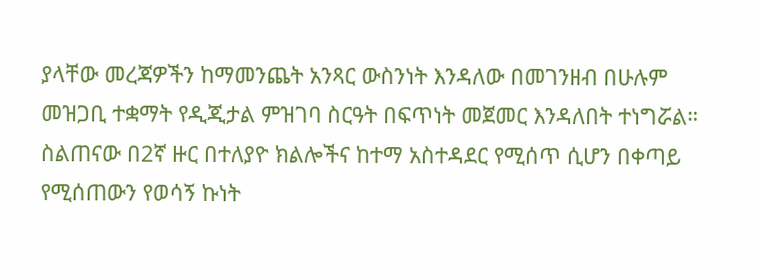ያላቸው መረጃዎችን ከማመንጨት አንጻር ውስንነት እንዳለው በመገንዘብ በሁሉም መዝጋቢ ተቋማት የዲጂታል ምዝገባ ስርዓት በፍጥነት መጀመር እንዳለበት ተነግሯል።
ስልጠናው በ2ኛ ዙር በተለያዮ ክልሎችና ከተማ አስተዳደር የሚሰጥ ሲሆን በቀጣይ የሚሰጠውን የወሳኝ ኩነት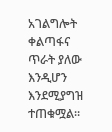አገልግሎት ቀልጣፋና ጥራት ያለው እንዲሆን እንደሚያግዝ ተጠቁሟል።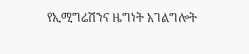የኢሚግሬሽንና ዜግነት አገልግሎት